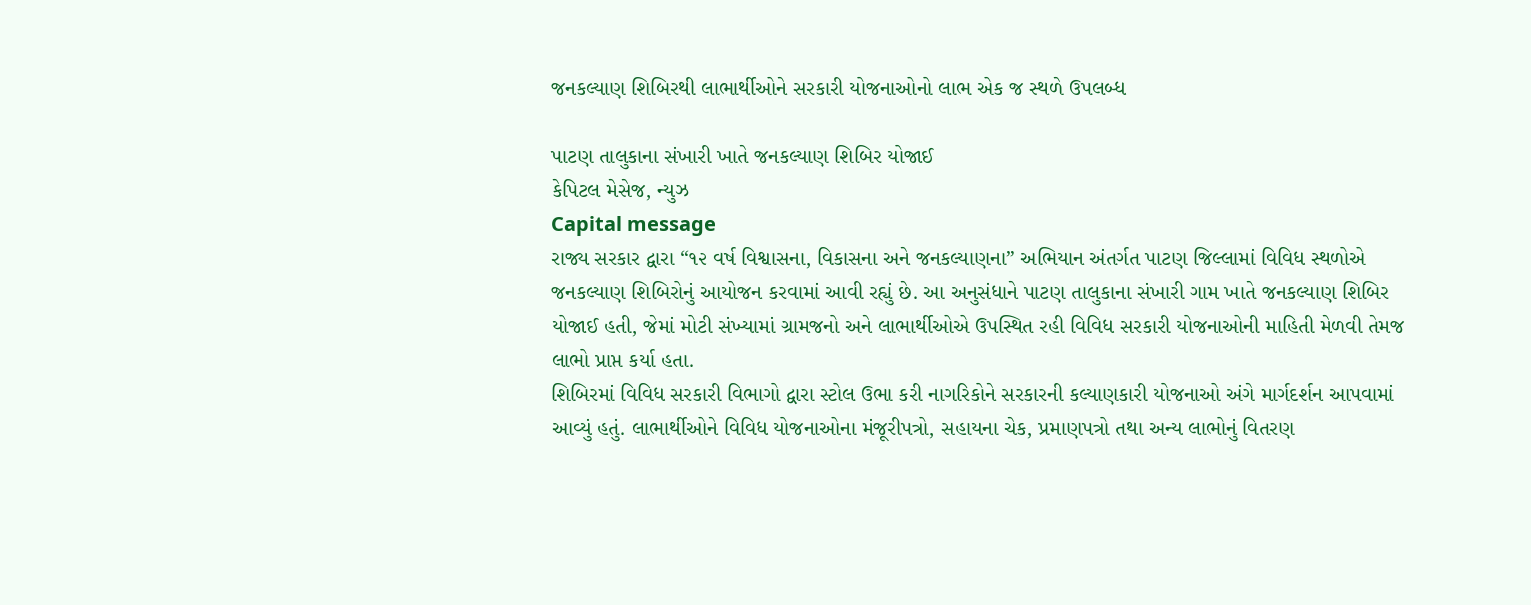જનકલ્યાણ શિબિરથી લાભાર્થીઓને સરકારી યોજનાઓનો લાભ એક જ સ્થળે ઉપલબ્ધ

પાટણ તાલુકાના સંખારી ખાતે જનકલ્યાણ શિબિર યોજાઈ
કેપિટલ મેસેજ, ન્યુઝ
Capital message
રાજ્ય સરકાર દ્વારા “૧૨ વર્ષ વિશ્વાસના, વિકાસના અને જનકલ્યાણના” અભિયાન અંતર્ગત પાટણ જિલ્લામાં વિવિધ સ્થળોએ જનકલ્યાણ શિબિરોનું આયોજન કરવામાં આવી રહ્યું છે. આ અનુસંધાને પાટણ તાલુકાના સંખારી ગામ ખાતે જનકલ્યાણ શિબિર યોજાઈ હતી, જેમાં મોટી સંખ્યામાં ગ્રામજનો અને લાભાર્થીઓએ ઉપસ્થિત રહી વિવિધ સરકારી યોજનાઓની માહિતી મેળવી તેમજ લાભો પ્રાપ્ત કર્યા હતા.
શિબિરમાં વિવિધ સરકારી વિભાગો દ્વારા સ્ટોલ ઉભા કરી નાગરિકોને સરકારની કલ્યાણકારી યોજનાઓ અંગે માર્ગદર્શન આપવામાં આવ્યું હતું. લાભાર્થીઓને વિવિધ યોજનાઓના મંજૂરીપત્રો, સહાયના ચેક, પ્રમાણપત્રો તથા અન્ય લાભોનું વિતરણ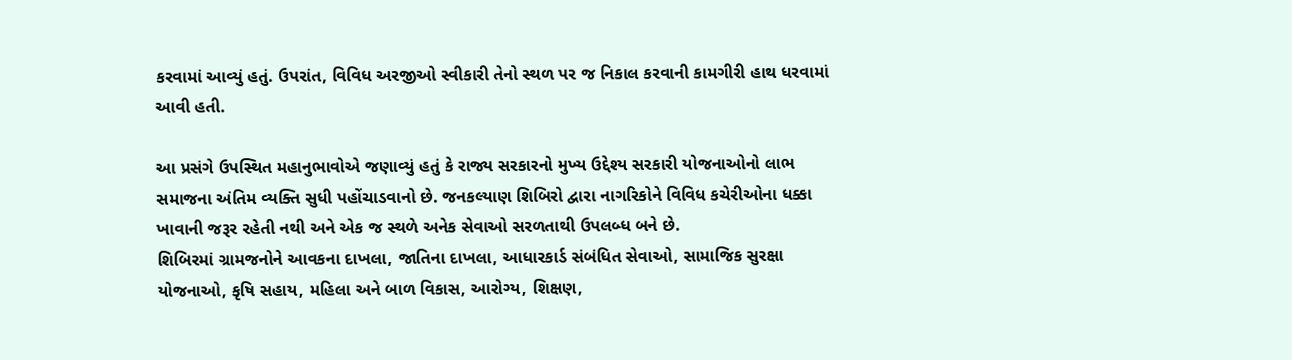કરવામાં આવ્યું હતું. ઉપરાંત, વિવિધ અરજીઓ સ્વીકારી તેનો સ્થળ પર જ નિકાલ કરવાની કામગીરી હાથ ધરવામાં આવી હતી.

આ પ્રસંગે ઉપસ્થિત મહાનુભાવોએ જણાવ્યું હતું કે રાજ્ય સરકારનો મુખ્ય ઉદ્દેશ્ય સરકારી યોજનાઓનો લાભ સમાજના અંતિમ વ્યક્તિ સુધી પહોંચાડવાનો છે. જનકલ્યાણ શિબિરો દ્વારા નાગરિકોને વિવિધ કચેરીઓના ધક્કા ખાવાની જરૂર રહેતી નથી અને એક જ સ્થળે અનેક સેવાઓ સરળતાથી ઉપલબ્ધ બને છે.
શિબિરમાં ગ્રામજનોને આવકના દાખલા, જાતિના દાખલા, આધારકાર્ડ સંબંધિત સેવાઓ, સામાજિક સુરક્ષા યોજનાઓ, કૃષિ સહાય, મહિલા અને બાળ વિકાસ, આરોગ્ય, શિક્ષણ,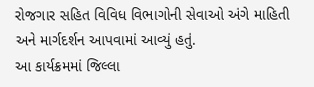રોજગાર સહિત વિવિધ વિભાગોની સેવાઓ અંગે માહિતી અને માર્ગદર્શન આપવામાં આવ્યું હતું.
આ કાર્યક્રમમાં જિલ્લા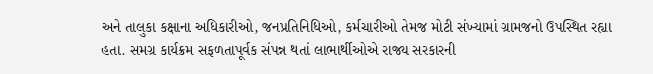અને તાલુકા કક્ષાના અધિકારીઓ, જનપ્રતિનિધિઓ, કર્મચારીઓ તેમજ મોટી સંખ્યામાં ગ્રામજનો ઉપસ્થિત રહ્યા હતા. સમગ્ર કાર્યક્રમ સફળતાપૂર્વક સંપન્ન થતાં લાભાર્થીઓએ રાજ્ય સરકારની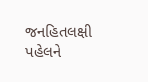જનહિતલક્ષી પહેલને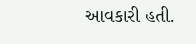આવકારી હતી.